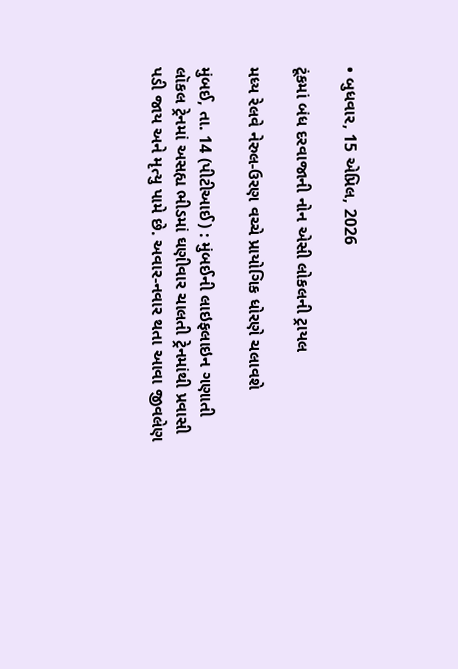• બુધવાર, 15 એપ્રિલ, 2026

ટૂંકમાં બંધ દરવાજાની નોન એસી લોકલની ટ્રાયલ

મધ્ય રેલવે નેરુલ-ઉરણ વચ્ચે પ્રાયોગિક ધોરણે ચલાવશે

મુંબઈ, તા. 14 (પીટીઆઈ) : મુંબઈની લાઇફલાઇન ગણાતી લૉકલ ટ્રેનમાં અસહ્ય ભીડમાં ઘણીવાર ચાલતી ટ્રેનમાંથી પ્રવાસી પડી જાય અને મૃત્યુ પામે છે. અવાર-નવાર થતા આવા જીવલેણ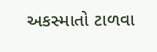અકસ્માતો ટાળવા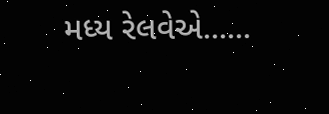મધ્ય રેલવેએ......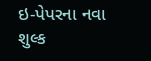ઇ-પેપરના નવા શુલ્ક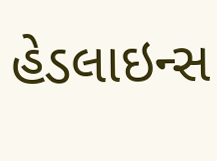હેડલાઇન્સ